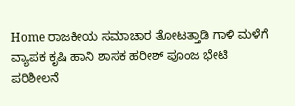Home ರಾಜಕೀಯ ಸಮಾಚಾರ ತೋಟತ್ತಾಡಿ ಗಾಳಿ ಮಳೆಗೆ ವ್ಯಾಪಕ ಕೃಷಿ ಹಾನಿ ಶಾಸಕ ಹರೀಶ್ ಪೂಂಜ ಭೇಟಿ ಪರಿಶೀಲನೆ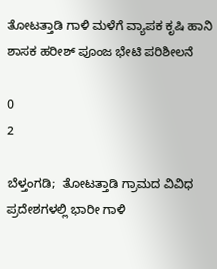ತೋಟತ್ತಾಡಿ ಗಾಳಿ ಮಳೆಗೆ ವ್ಯಾಪಕ ಕೃಷಿ ಹಾನಿ ಶಾಸಕ ಹರೀಶ್ ಪೂಂಜ ಭೇಟಿ ಪರಿಶೀಲನೆ

0
2

ಬೆಳ್ತಂಗಡಿ;  ತೋಟತ್ತಾಡಿ ಗ್ರಾಮದ ವಿವಿಧ ಪ್ರದೇಶಗಳಲ್ಲಿ ಭಾರೀ ಗಾಳಿ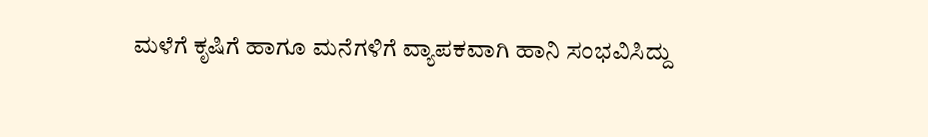ಮಳೆಗೆ ಕೃಷಿಗೆ ಹಾಗೂ ಮನೆಗಳಿಗೆ ವ್ಯಾಪಕವಾಗಿ ಹಾನಿ ಸಂಭವಿಸಿದ್ದು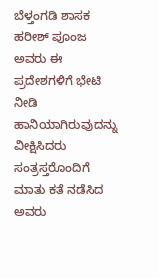ಬೆಳ್ತಂಗಡಿ ಶಾಸಕ ಹರೀಶ್ ಪೂಂಜ ಅವರು ಈ ಪ್ರದೇಶಗಳಿಗೆ ಭೇಟಿ ನೀಡಿ ಹಾನಿಯಾಗಿರುವುದನ್ನು ವೀಕ್ಷಿಸಿದರು ಸಂತ್ರಸ್ತರೊಂದಿಗೆ ಮಾತು ಕತೆ ನಡೆಸಿದ ಅವರು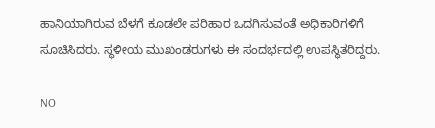ಹಾನಿಯಾಗಿರುವ ಬೆಳಗೆ ಕೂಡಲೇ ಪರಿಹಾರ ಒದಗಿಸುವಂತೆ ಅಧಿಕಾರಿಗಳಿಗೆ ಸೂಚಿಸಿದರು. ಸ್ಥಳೀಯ ಮುಖಂಡರುಗಳು ಈ ಸಂದರ್ಭದಲ್ಲಿ ಉಪಸ್ಥಿತರಿದ್ದರು.

NO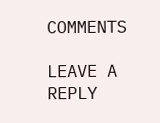COMMENTS

LEAVE A REPLY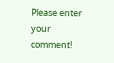Please enter your comment!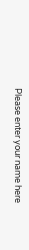Please enter your name here